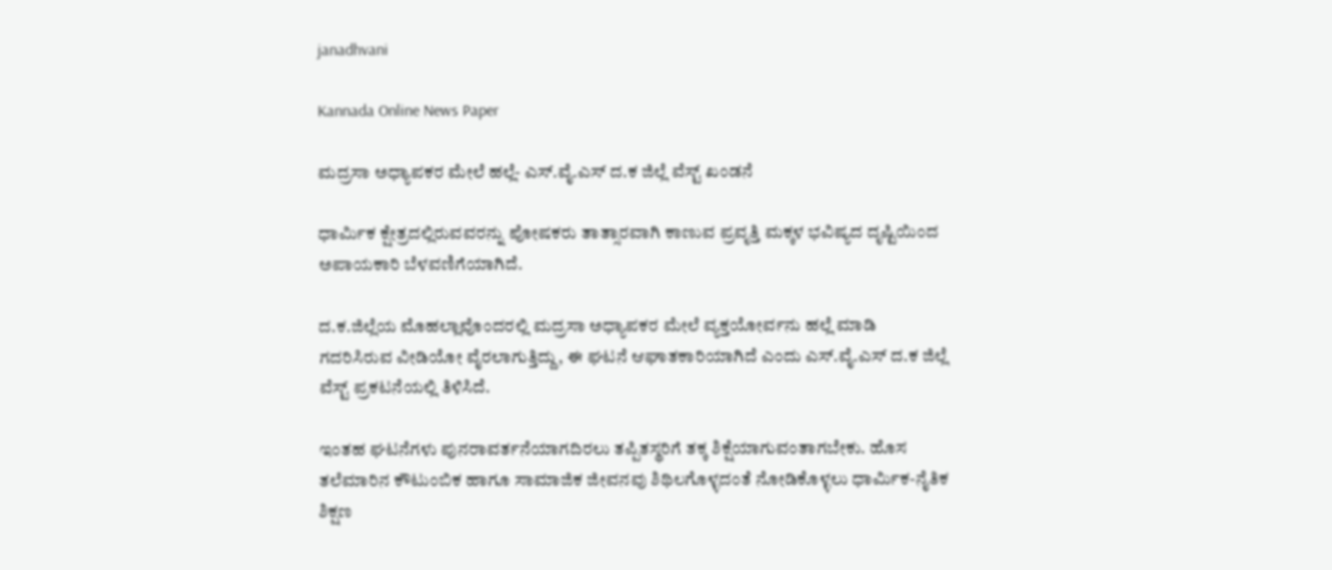janadhvani

Kannada Online News Paper

ಮದ್ರಸಾ ಅಧ್ಯಾಪಕರ ಮೇಲೆ ಹಲ್ಲೆ- ಎಸ್.ವೈ.ಎಸ್ ದ.ಕ ಜಿಲ್ಲೆ ವೆಸ್ಟ್ ಖಂಡನೆ

ಧಾರ್ಮಿಕ ಕ್ಷೇತ್ರದಲ್ಲಿರುವವರನ್ನು ಪೋಷಕರು ತಾತ್ಸಾರವಾಗಿ ಕಾಣುವ ಪ್ರವೃತ್ತಿ ಮಕ್ಕಳ ಭವಿಷ್ಯದ ದೃಷ್ಟಿಯಿಂದ ಅಪಾಯಕಾರಿ ಬೆಳವಣಿಗೆಯಾಗಿದೆ.

ದ.ಕ.ಜಿಲ್ಲೆಯ ಮೊಹಲ್ಲಾವೊಂದರಲ್ಲಿ ಮದ್ರಸಾ ಅಧ್ಯಾಪಕರ ಮೇಲೆ ವ್ಯಕ್ತಯೋರ್ವನು ಹಲ್ಲೆ ಮಾಡಿ ಗದರಿಸಿರುವ ವೀಡಿಯೋ ವೈರಲಾಗುತ್ತಿದ್ದು, ಈ ಘಟನೆ ಆಘಾತಕಾರಿಯಾಗಿದೆ ಎಂದು ಎಸ್.ವೈ.ಎಸ್ ದ.ಕ ಜಿಲ್ಲೆ ವೆಸ್ಟ್ ಪ್ರಕಟನೆಯಲ್ಲಿ ತಿಳಿಸಿದೆ.

ಇಂತಹ ಘಟನೆಗಳು ಪುನರಾವರ್ತನೆಯಾಗದಿರಲು ತಪ್ಪಿತಸ್ಥರಿಗೆ ತಕ್ಕ ಶಿಕ್ಷೆಯಾಗುವಂತಾಗಬೇಕು. ಹೊಸ ತಲೆಮಾರಿನ ಕೌಟುಂಬಿಕ ಹಾಗೂ ಸಾಮಾಜಿಕ ಜೀವನವು ಶಿಥಿಲಗೊಳ್ಳದಂತೆ ನೋಡಿಕೊಳ್ಳಲು ಧಾರ್ಮಿಕ-ನೈತಿಕ ಶಿಕ್ಷಣ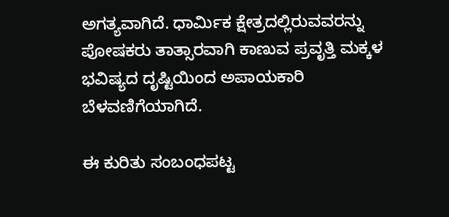ಅಗತ್ಯವಾಗಿದೆ. ಧಾರ್ಮಿಕ ಕ್ಷೇತ್ರದಲ್ಲಿರುವವರನ್ನು ಪೋಷಕರು ತಾತ್ಸಾರವಾಗಿ ಕಾಣುವ ಪ್ರವೃತ್ತಿ ಮಕ್ಕಳ ಭವಿಷ್ಯದ ದೃಷ್ಟಿಯಿಂದ ಅಪಾಯಕಾರಿ ಬೆಳವಣಿಗೆಯಾಗಿದೆ.

ಈ ಕುರಿತು ಸಂಬಂಧಪಟ್ಟ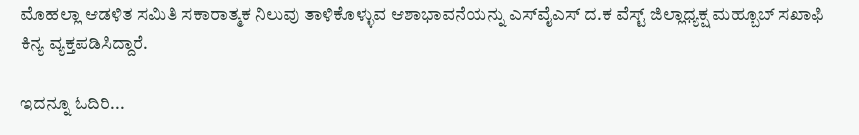ಮೊಹಲ್ಲಾ ಆಡಳಿತ ಸಮಿತಿ ಸಕಾರಾತ್ಮಕ ನಿಲುವು ತಾಳಿಕೊಳ್ಳುವ ಆಶಾಭಾವನೆಯನ್ನು ಎಸ್‌ವೈಎಸ್ ದ.ಕ ವೆಸ್ಟ್ ಜಿಲ್ಲಾಧ್ಯಕ್ಷ ಮಹ್ಬೂಬ್ ಸಖಾಫಿ ಕಿನ್ಯ ವ್ಯಕ್ತಪಡಿಸಿದ್ದಾರೆ.

ಇದನ್ನೂ ಓದಿರಿ...